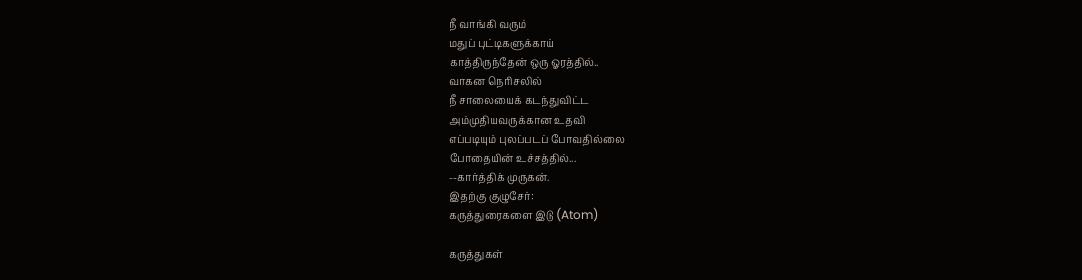நீ வாங்கி வரும்
மதுப் புட்டிகளுக்காய்
காத்திருந்தேன் ஒரு ஓரத்தில்..
வாகன நெரிசலில்
நீ சாலையைக் கடந்துவிட்ட
அம்முதியவருக்கான உதவி
எப்படியும் புலப்படப் போவதில்லை
போதையின் உச்சத்தில்...
--கார்த்திக் முருகன்.
இதற்கு குழுசேர்:
கருத்துரைகளை இடு (Atom)

கருத்துகள்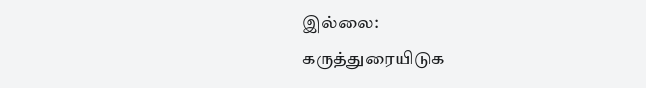இல்லை:
கருத்துரையிடுக